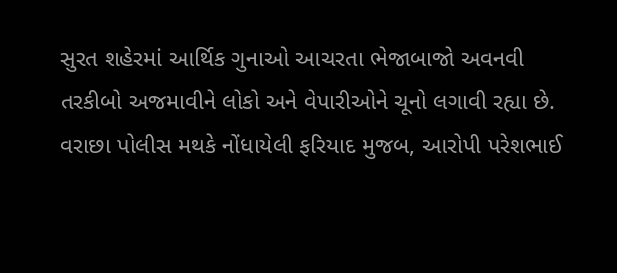સુરત શહેરમાં આર્થિક ગુનાઓ આચરતા ભેજાબાજો અવનવી તરકીબો અજમાવીને લોકો અને વેપારીઓને ચૂનો લગાવી રહ્યા છે. વરાછા પોલીસ મથકે નોંધાયેલી ફરિયાદ મુજબ, આરોપી પરેશભાઈ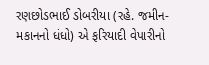રણછોડભાઈ ડોબરીયા (રહે. જમીન-મકાનનો ધંધો) એ ફરિયાદી વેપારીનો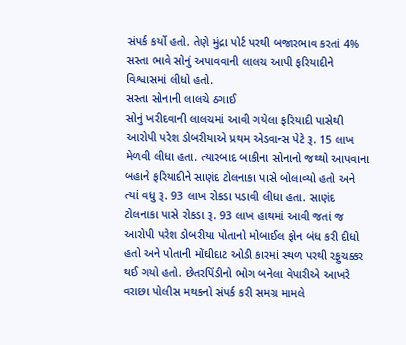સંપર્ક કર્યો હતો. તેણે મુંદ્રા પોર્ટ પરથી બજારભાવ કરતાં 4% સસ્તા ભાવે સોનું અપાવવાની લાલચ આપી ફરિયાદીને વિશ્વાસમાં લીધો હતો.
સસ્તા સોનાની લાલચે ઠગાઈ
સોનું ખરીદવાની લાલચમાં આવી ગયેલા ફરિયાદી પાસેથી આરોપી પરેશ ડોબરીયાએ પ્રથમ એડવાન્સ પેટે રૂ. 15 લાખ મેળવી લીધા હતા. ત્યારબાદ બાકીના સોનાનો જથ્થો આપવાના બહાને ફરિયાદીને સાણંદ ટોલનાકા પાસે બોલાવ્યો હતો અને ત્યાં વધુ રૂ. 93 લાખ રોકડા પડાવી લીધા હતા. સાણંદ ટોલનાકા પાસે રોકડા રૂ. 93 લાખ હાથમાં આવી જતાં જ આરોપી પરેશ ડોબરીયા પોતાનો મોબાઈલ ફોન બંધ કરી દીધો હતો અને પોતાની મોંઘીદાટ ઓડી કારમાં સ્થળ પરથી રફુચક્કર થઈ ગયો હતો. છેતરપિંડીનો ભોગ બનેલા વેપારીએ આખરે વરાછા પોલીસ મથકનો સંપર્ક કરી સમગ્ર મામલે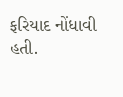ફરિયાદ નોંધાવી હતી.